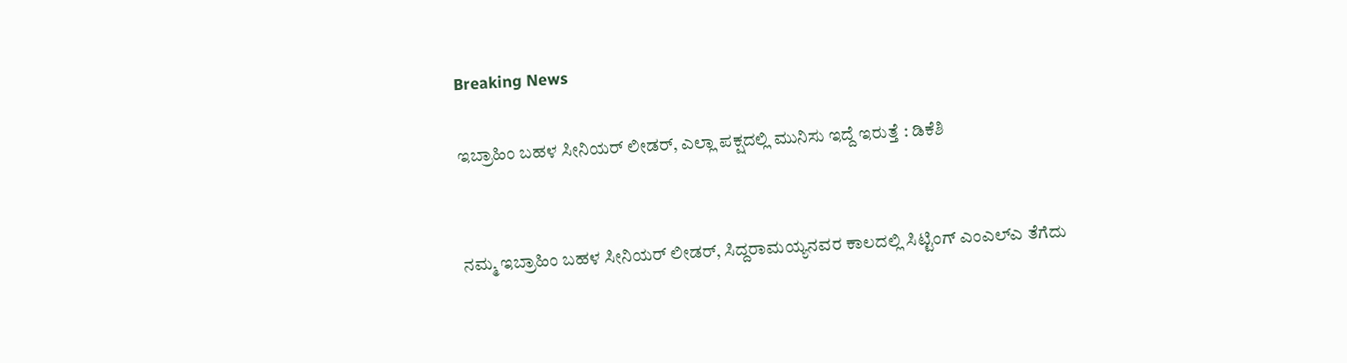Breaking News

ಇಬ್ರಾಹಿಂ ಬಹಳ ಸೀನಿಯರ್ ಲೀಡರ್, ಎಲ್ಲಾ ಪಕ್ಷದಲ್ಲಿ ಮುನಿಸು ಇದ್ದೆ ಇರುತ್ತೆ : ಡಿಕೆಶಿ


ನಮ್ಮ ಇಬ್ರಾಹಿಂ ಬಹಳ ಸೀನಿಯರ್ ಲೀಡರ್, ಸಿದ್ದರಾಮಯ್ಯನವರ ಕಾಲದಲ್ಲಿ ಸಿಟ್ಟಿಂಗ್ ಎಂಎಲ್‌ಎ ತೆಗೆದು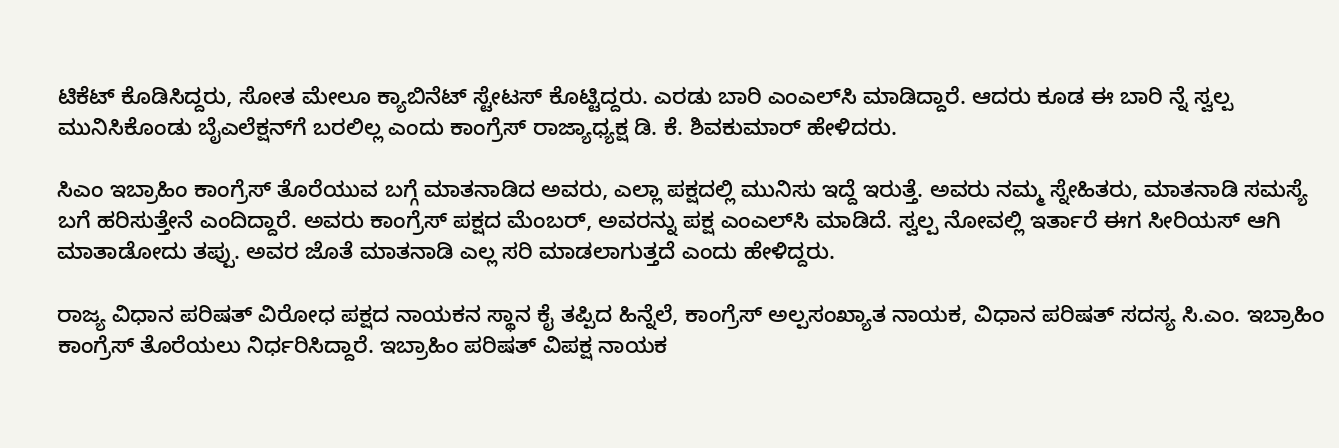ಟಿಕೆಟ್ ಕೊಡಿಸಿದ್ದರು, ಸೋತ ಮೇಲೂ ಕ್ಯಾಬಿನೆಟ್ ಸ್ಟೇಟಸ್ ಕೊಟ್ಟಿದ್ದರು. ಎರಡು ಬಾರಿ ಎಂಎಲ್‌ಸಿ ಮಾಡಿದ್ದಾರೆ. ಆದರು ಕೂಡ ಈ ಬಾರಿ ನ್ನೆ ಸ್ವಲ್ಪ ಮುನಿಸಿಕೊಂಡು ಬೈಎಲೆಕ್ಷನ್‌ಗೆ ಬರಲಿಲ್ಲ ಎಂದು ಕಾಂಗ್ರೆಸ್ ರಾಜ್ಯಾಧ್ಯಕ್ಷ ಡಿ. ಕೆ. ಶಿವಕುಮಾರ್ ಹೇಳಿದರು.

ಸಿಎಂ ಇಬ್ರಾಹಿಂ ಕಾಂಗ್ರೆಸ್ ತೊರೆಯುವ ಬಗ್ಗೆ ಮಾತನಾಡಿದ ಅವರು, ಎಲ್ಲಾ ಪಕ್ಷದಲ್ಲಿ ಮುನಿಸು ಇದ್ದೆ ಇರುತ್ತೆ. ಅವರು ನಮ್ಮ ಸ್ನೇಹಿತರು, ಮಾತನಾಡಿ ಸಮಸ್ಯೆ ಬಗೆ ಹರಿಸುತ್ತೇನೆ ಎಂದಿದ್ದಾರೆ. ಅವರು ಕಾಂಗ್ರೆಸ್ ಪಕ್ಷದ ಮೆಂಬರ್, ಅವರನ್ನು ಪಕ್ಷ ಎಂಎಲ್‌ಸಿ ಮಾಡಿದೆ. ಸ್ವಲ್ಪ ನೋವಲ್ಲಿ ಇರ್ತಾರೆ ಈಗ ಸೀರಿಯಸ್ ಆಗಿ ಮಾತಾಡೋದು ತಪ್ಪು. ಅವರ ಜೊತೆ ಮಾತನಾಡಿ ಎಲ್ಲ ಸರಿ ಮಾಡಲಾಗುತ್ತದೆ ಎಂದು ಹೇಳಿದ್ದರು.

ರಾಜ್ಯ ವಿಧಾನ ಪರಿಷತ್ ವಿರೋಧ ಪಕ್ಷದ ನಾಯಕನ ಸ್ಥಾನ ಕೈ ತಪ್ಪಿದ ಹಿನ್ನೆಲೆ, ಕಾಂಗ್ರೆಸ್ ಅಲ್ಪಸಂಖ್ಯಾತ ನಾಯಕ, ವಿಧಾನ ಪರಿಷತ್ ಸದಸ್ಯ ಸಿ.ಎಂ. ಇಬ್ರಾಹಿಂ ಕಾಂಗ್ರೆಸ್ ತೊರೆಯಲು ನಿರ್ಧರಿಸಿದ್ದಾರೆ. ಇಬ್ರಾಹಿಂ ಪರಿಷತ್ ವಿಪಕ್ಷ ನಾಯಕ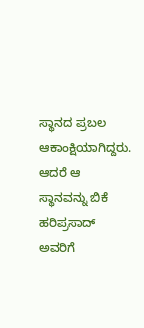ಸ್ಥಾನದ ಪ್ರಬಲ ಆಕಾಂಕ್ಷಿಯಾಗಿದ್ದರು. ಆದರೆ ಆ ಸ್ಥಾನವನ್ನು ಬಿಕೆ ಹರಿಪ್ರಸಾದ್ ಅವರಿಗೆ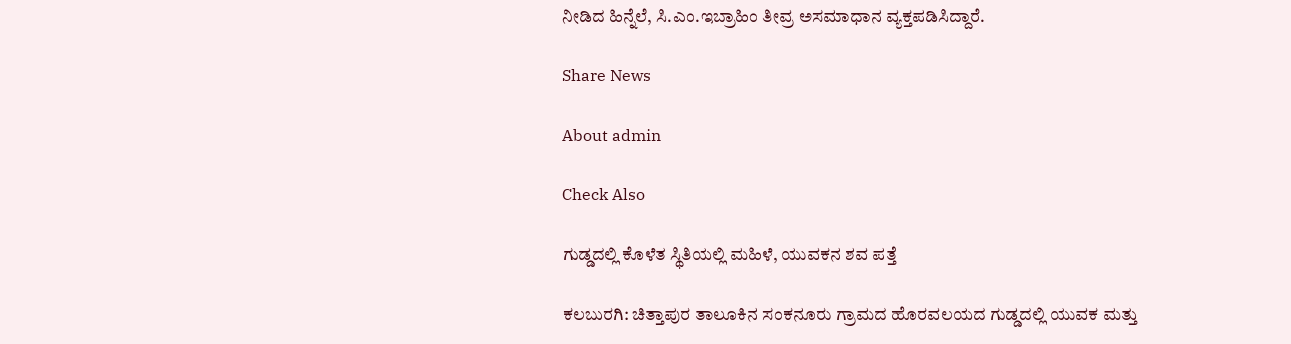ನೀಡಿದ ಹಿನ್ನೆಲೆ, ಸಿ.ಎಂ.ಇಬ್ರಾಹಿಂ ತೀವ್ರ ಅಸಮಾಧಾನ ವ್ಯಕ್ತಪಡಿಸಿದ್ದಾರೆ.

Share News

About admin

Check Also

ಗುಡ್ಡದಲ್ಲಿ ಕೊಳೆತ ಸ್ಥಿತಿಯಲ್ಲಿ ಮಹಿಳೆ, ಯುವಕನ ಶವ ಪತ್ತೆ

ಕಲಬುರಗಿ: ಚಿತ್ತಾಪುರ ತಾಲೂಕಿನ ಸಂಕನೂರು ಗ್ರಾಮದ ಹೊರವಲಯದ ಗುಡ್ಡದಲ್ಲಿ ಯುವಕ ಮತ್ತು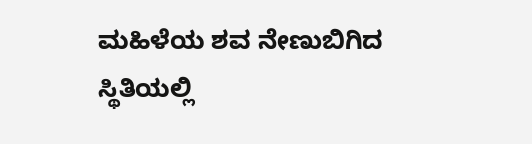ಮಹಿಳೆಯ ಶವ ನೇಣುಬಿಗಿದ ಸ್ಥಿತಿಯಲ್ಲಿ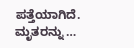ಪತ್ತೆಯಾಗಿದೆ. ಮೃತರನ್ನು …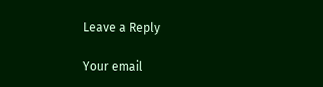Leave a Reply

Your email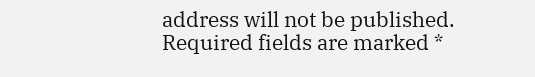address will not be published. Required fields are marked *